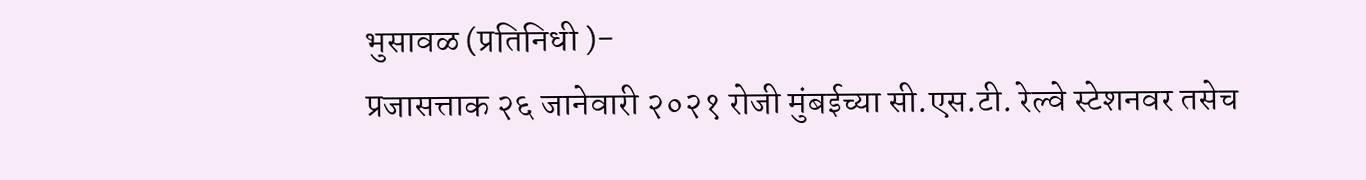भुसावळ (प्रतिनिधी )-
प्रजासत्ताक २६ जानेवारी २०२१ रोजी मुंबईच्या सी.एस.टी. रेल्वे स्टेशनवर तसेच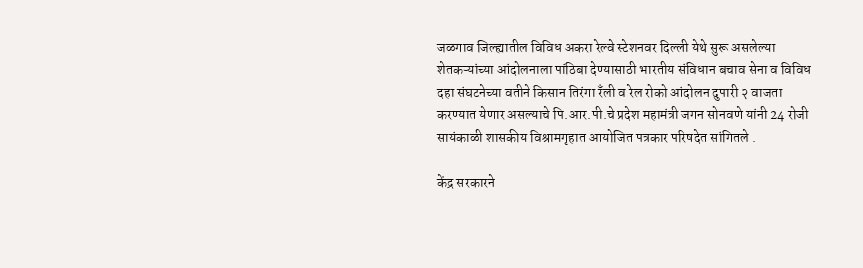जळगाव जिल्ह्यातील विविध अकरा रेल्वे स्टेशनवर दिल्ली येथे सुरू असलेल्या शेतकऱ्यांच्या आंदोलनाला पांठिबा देण्यासाठी भारतीय संविधान बचाव सेना व विविध दहा संघटनेच्या वतीने किसान तिरंगा रँली व रेल रोको आंदोलन दुपारी २ वाजता करण्यात येणार असल्याचे पि.आर.पी.चे प्रदेश महामंत्री जगन सोनवणे यांनी 24 रोजी सायंकाळी शासकीय विश्रामगृहात आयोजित पत्रकार परिषदेत सांगितले .

केंद्र सरकारने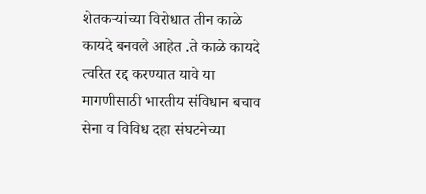शेतकऱ्यांच्या विरोधात तीन काळे कायदे बनवले आहेत .ते काळे कायदे त्वरित रद्द करण्यात यावे या मागणीसाठी भारतीय संविधान बचाव सेना व विविध दहा संघटनेच्या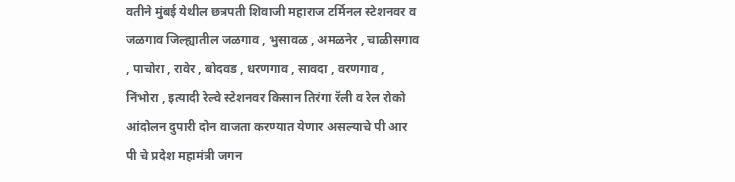वतीने मुंबई येथील छत्रपती शिवाजी महाराज टर्मिनल स्टेशनवर व जळगाव जिल्ह्यातील जळगाव , भुसावळ , अमळनेर , चाळीसगाव , पाचोरा , रावेर , बोदवड , धरणगाव , सावदा , वरणगाव , निंभोरा , इत्यादी रेल्वे स्टेशनवर किसान तिरंगा रॅली व रेल रोको आंदोलन दुपारी दोन वाजता करण्यात येणार असल्याचे पी आर पी चे प्रदेश महामंत्री जगन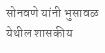सोनवणे यांनी भुसावळ येथील शासकीय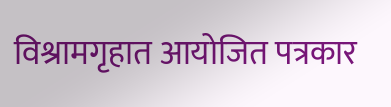विश्रामगृहात आयोजित पत्रकार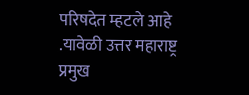परिषदेत म्हटले आहे .यावेळी उत्तर महाराष्ट्र प्रमुख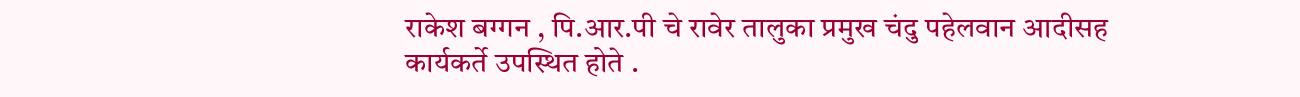राकेश बग्गन , पि.आर.पी चे रावेर तालुका प्रमुख चंदु पहेलवान आदीसह कार्यकर्ते उपस्थित होते .